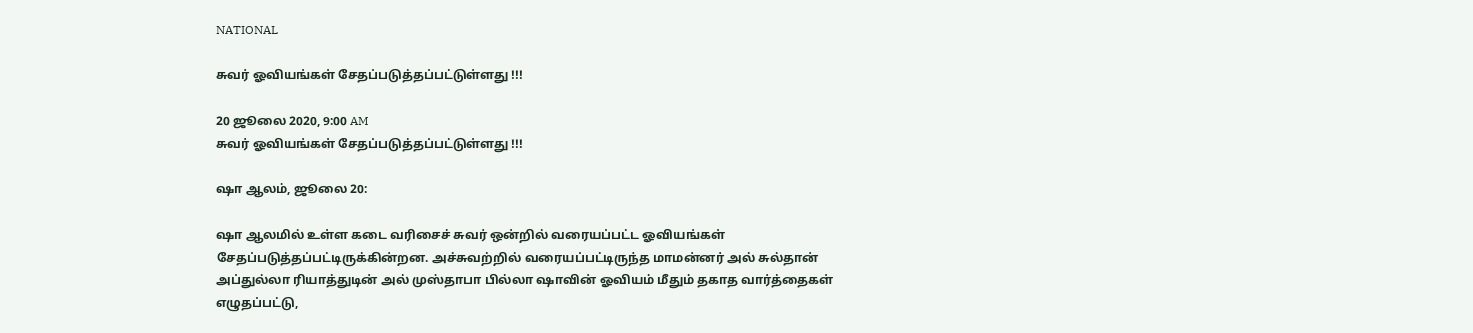NATIONAL

சுவர் ஓவியங்கள் சேதப்படுத்தப்பட்டுள்ளது !!!

20 ஜூலை 2020, 9:00 AM
சுவர் ஓவியங்கள் சேதப்படுத்தப்பட்டுள்ளது !!!

ஷா ஆலம், ஜூலை 20:

ஷா ஆலமில் உள்ள கடை வரிசைச் சுவர் ஒன்றில் வரையப்பட்ட ஓவியங்கள் சேதப்படுத்தப்பட்டிருக்கின்றன. அச்சுவற்றில் வரையப்பட்டிருந்த மாமன்னர் அல் சுல்தான் அப்துல்லா ரியாத்துடின் அல் முஸ்தாபா பில்லா ஷாவின் ஓவியம் மீதும் தகாத வார்த்தைகள் எழுதப்பட்டு,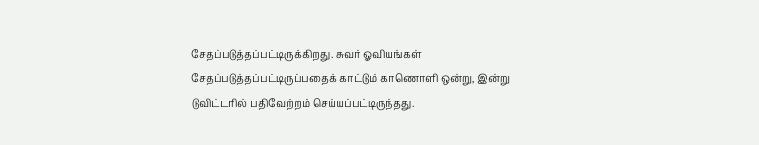சேதப்படுத்தப்பட்டிருக்கிறது. சுவர் ஓவியங்கள் சேதப்படுத்தப்பட்டிருப்பதைக் காட்டும் காணொளி ஒன்று, இன்று டுவிட்டரில் பதிவேற்றம் செய்யப்பட்டிருந்தது.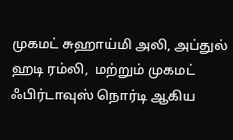முகமட் சுஹாய்மி அலி, அப்துல் ஹடி ரம்லி,  மற்றும் முகமட் ஃபிர்டாவுஸ் நொர்டி ஆகிய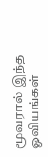மூவரால் இந்த ஓவியங்கள்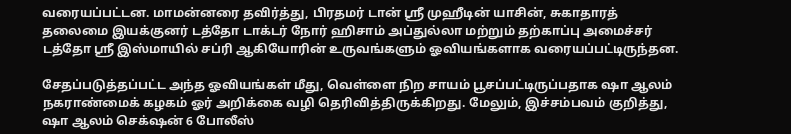வரையப்பட்டன. மாமன்னரை தவிர்த்து, பிரதமர் டான் ஶ்ரீ முஹீடின் யாசின், சுகாதாரத் தலைமை இயக்குனர் டத்தோ டாக்டர் நோர் ஹிசாம் அப்துல்லா மற்றும் தற்காப்பு அமைச்சர் டத்தோ ஶ்ரீ இஸ்மாயில் சப்ரி ஆகியோரின் உருவங்களும் ஓவியங்களாக வரையப்பட்டிருந்தன.

சேதப்படுத்தப்பட்ட அந்த ஓவியங்கள் மீது, வெள்ளை நிற சாயம் பூசப்பட்டிருப்பதாக ஷா ஆலம் நகராண்மைக் கழகம் ஓர் அறிக்கை வழி தெரிவித்திருக்கிறது. மேலும், இச்சம்பவம் குறித்து, ஷா ஆலம் செக்‌ஷன் 6 போலீஸ்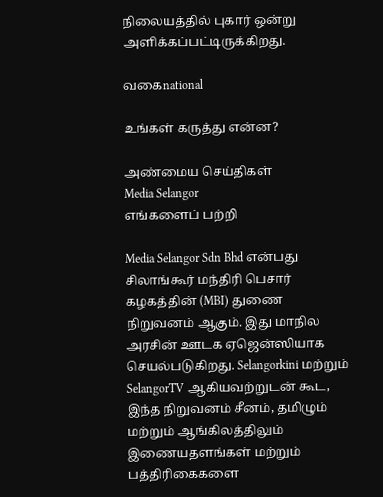நிலையத்தில் புகார் ஒன்று அளிக்கப்பட்டிருக்கிறது.

வகைnational

உங்கள் கருத்து என்ன?

அண்மைய செய்திகள்
Media Selangor
எங்களைப் பற்றி

Media Selangor Sdn Bhd என்பது சிலாங்கூர் மந்திரி பெசார் கழகத்தின் (MBI) துணை நிறுவனம் ஆகும். இது மாநில அரசின் ஊடக ஏஜென்ஸியாக செயல்படுகிறது. Selangorkini மற்றும் SelangorTV ஆகியவற்றுடன் கூட, இந்த நிறுவனம் சீனம், தமிழும் மற்றும் ஆங்கிலத்திலும் இணையதளங்கள் மற்றும் பத்திரிகைகளை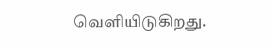வெளியிடுகிறது.